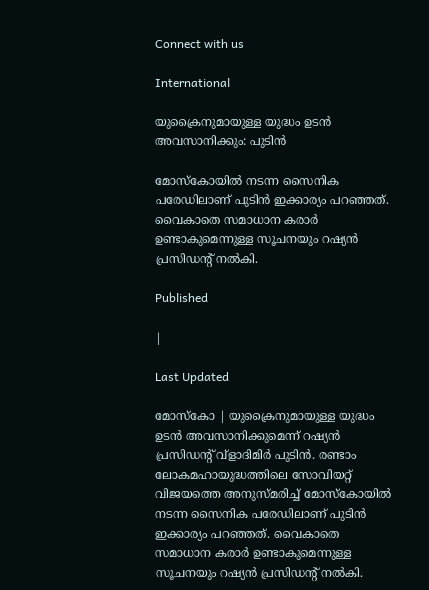Connect with us

International

യുക്രൈനുമായുള്ള യുദ്ധം ഉടന്‍ അവസാനിക്കും: പുടിന്‍

മോസ്‌കോയില്‍ നടന്ന സൈനിക പരേഡിലാണ് പുടിന്‍ ഇക്കാര്യം പറഞ്ഞത്. വൈകാതെ സമാധാന കരാര്‍ ഉണ്ടാകുമെന്നുള്ള സൂചനയും റഷ്യന്‍ പ്രസിഡന്റ് നല്‍കി.

Published

|

Last Updated

മോസ്‌കോ | യുക്രൈനുമായുള്ള യുദ്ധം ഉടന്‍ അവസാനിക്കുമെന്ന് റഷ്യന്‍ പ്രസിഡന്റ് വ്‌ളാദിമിര്‍ പുടിന്‍. രണ്ടാം ലോകമഹായുദ്ധത്തിലെ സോവിയറ്റ് വിജയത്തെ അനുസ്മരിച്ച് മോസ്‌കോയില്‍ നടന്ന സൈനിക പരേഡിലാണ് പുടിന്‍ ഇക്കാര്യം പറഞ്ഞത്. വൈകാതെ സമാധാന കരാര്‍ ഉണ്ടാകുമെന്നുള്ള സൂചനയും റഷ്യന്‍ പ്രസിഡന്റ് നല്‍കി.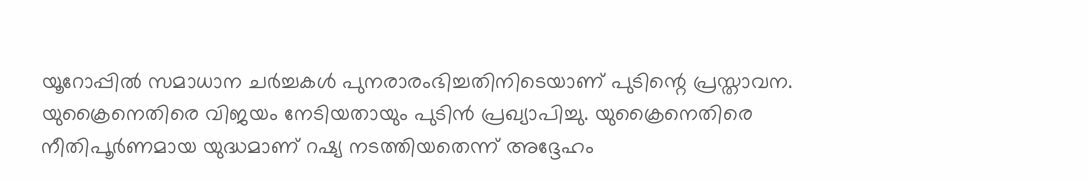യൂറോപ്പില്‍ സമാധാന ചര്‍ച്ചകള്‍ പുനരാരംഭിച്ചതിനിടെയാണ് പുടിന്റെ പ്രസ്താവന. യുക്രൈനെതിരെ വിജയം നേടിയതായും പുടിന്‍ പ്രഖ്യാപിച്ചു. യുക്രൈനെതിരെ നീതിപൂര്‍ണമായ യുദ്ധമാണ് റഷ്യ നടത്തിയതെന്ന് അദ്ദേഹം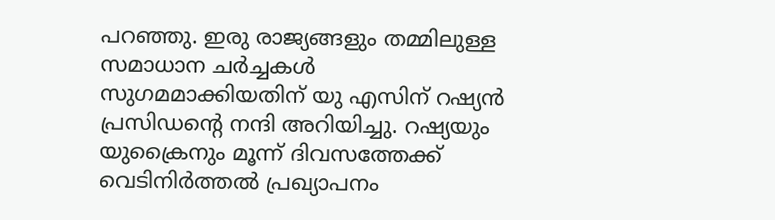പറഞ്ഞു. ഇരു രാജ്യങ്ങളും തമ്മിലുള്ള സമാധാന ചര്‍ച്ചകള്‍ സുഗമമാക്കിയതിന് യു എസിന് റഷ്യന്‍ പ്രസിഡന്റെ നന്ദി അറിയിച്ചു. റഷ്യയും യുക്രൈനും മൂന്ന് ദിവസത്തേക്ക് വെടിനിര്‍ത്തല്‍ പ്രഖ്യാപനം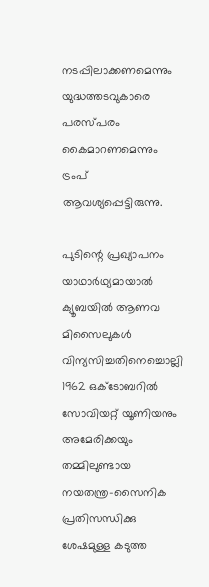നടപ്പിലാക്കണമെന്നും യുദ്ധത്തടവുകാരെ പരസ്പരം കൈമാറണമെന്നും ട്രംപ് ആവശ്യപ്പെട്ടിരുന്നു.

പുടിന്റെ പ്രഖ്യാപനം യാഥാര്‍ഥ്യമായാല്‍ ക്യൂബയില്‍ ആണവ മിസൈലുകള്‍ വിന്യസിച്ചതിനെച്ചൊല്ലി 1962 ഒക്ടോബറില്‍ സോവിയറ്റ് യൂണിയനും അമേരിക്കയും തമ്മിലുണ്ടായ നയതന്ത്ര-സൈനിക പ്രതിസന്ധിക്കു ശേഷമുള്ള കടുത്ത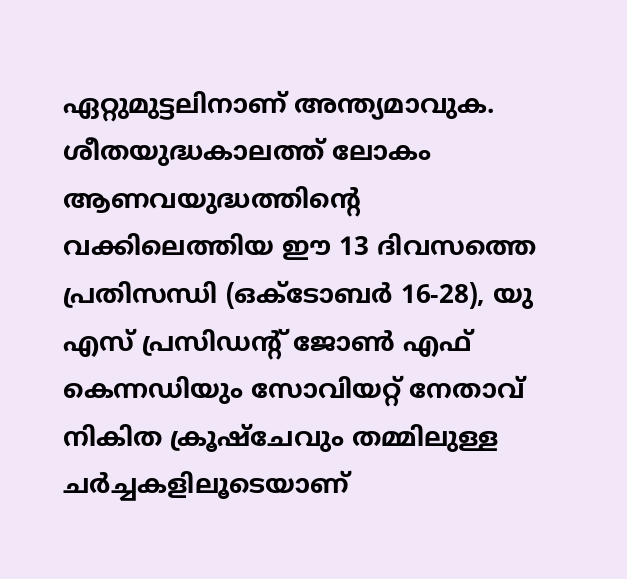ഏറ്റുമുട്ടലിനാണ് അന്ത്യമാവുക. ശീതയുദ്ധകാലത്ത് ലോകം ആണവയുദ്ധത്തിന്റെ വക്കിലെത്തിയ ഈ 13 ദിവസത്തെ പ്രതിസന്ധി (ഒക്ടോബര്‍ 16-28), യു എസ് പ്രസിഡന്റ് ജോണ്‍ എഫ് കെന്നഡിയും സോവിയറ്റ് നേതാവ് നികിത ക്രൂഷ്‌ചേവും തമ്മിലുള്ള ചര്‍ച്ചകളിലൂടെയാണ്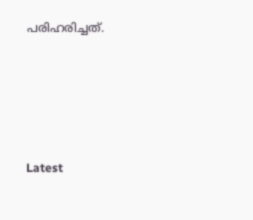പരിഹരിച്ചത്.





Latest